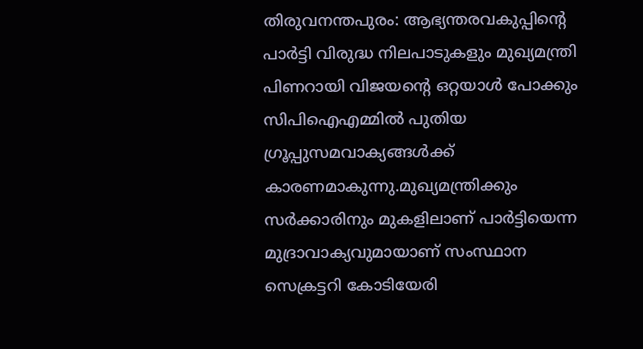തിരുവനന്തപുരം: ആഭ്യന്തരവകുപ്പിന്റെ പാര്‍ട്ടി വിരുദ്ധ നിലപാടുകളും മുഖ്യമന്ത്രി പിണറായി വിജയന്റെ ഒറ്റയാള്‍ പോക്കും സിപിഐഎമ്മില്‍ പുതിയ ഗ്രൂപ്പുസമവാക്യങ്ങള്‍ക്ക് കാരണമാകുന്നു.മുഖ്യമന്ത്രിക്കും സര്‍ക്കാരിനും മുകളിലാണ് പാര്‍ട്ടിയെന്ന മുദ്രാവാക്യവുമായാണ് സംസ്ഥാന സെക്രട്ടറി കോടിയേരി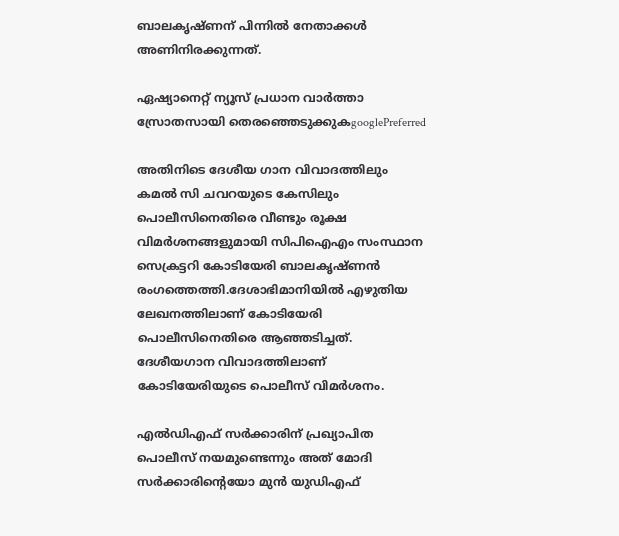ബാലകൃഷ്ണന് പിന്നില്‍ നേതാക്കള്‍ അണിനിരക്കുന്നത്.

ഏഷ്യാനെറ്റ് ന്യൂസ് പ്രധാന വാർത്താ സ്രോതസായി തെരഞ്ഞെടുക്കുകgooglePreferred

അതിനിടെ ദേശീയ ഗാന വിവാദത്തിലും കമല്‍ സി ചവറയുടെ കേസിലും പൊലീസിനെതിരെ വീണ്ടും രൂക്ഷ വിമര്‍ശനങ്ങളുമായി സിപിഐഎം സംസ്ഥാന സെക്രട്ടറി കോടിയേരി ബാലകൃഷ്ണന്‍ രംഗത്തെത്തി.ദേശാഭിമാനിയില്‍ എഴുതിയ ലേഖനത്തിലാണ് കോടിയേരി പൊലീസിനെതിരെ ആഞ്ഞടിച്ചത്. ദേശീയഗാന വിവാദത്തിലാണ് കോടിയേരിയുടെ പൊലീസ് വിമര്‍ശനം.

എൽഡിഎഫ് സർക്കാരിന് പ്രഖ്യാപിത പൊലീസ് നയമുണ്ടെന്നും അത് മോദി സര്‍ക്കാരിന്റെയോ മുന്‍ യുഡിഎഫ്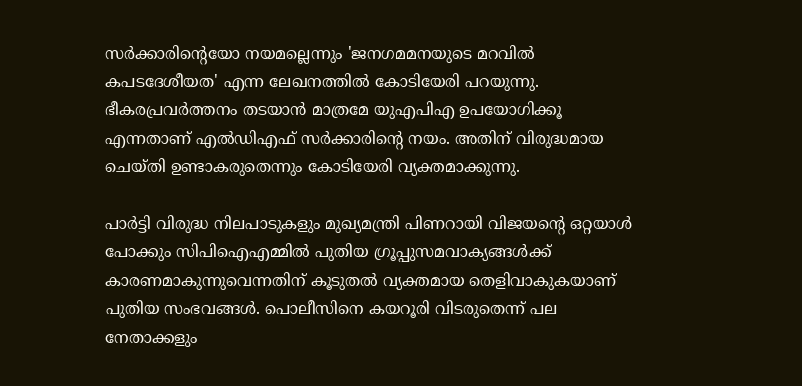സര്‍ക്കാരിന്റെയോ നയമല്ലെന്നും 'ജനഗമമനയുടെ മറവില്‍ കപടദേശീയത' എന്ന ലേഖനത്തില്‍ കോടിയേരി പറയുന്നു. ഭീകരപ്രവര്‍ത്തനം തടയാന്‍ മാത്രമേ യുഎപിഎ ഉപയോഗിക്കൂ എന്നതാണ് എല്‍ഡിഎഫ് സര്‍ക്കാരിന്റെ നയം. അതിന് വിരുദ്ധമായ ചെയ്തി ഉണ്ടാകരുതെന്നും കോടിയേരി വ്യക്തമാക്കുന്നു.

പാര്‍ട്ടി വിരുദ്ധ നിലപാടുകളും മുഖ്യമന്ത്രി പിണറായി വിജയന്റെ ഒറ്റയാള്‍ പോക്കും സിപിഐഎമ്മില്‍ പുതിയ ഗ്രൂപ്പുസമവാക്യങ്ങള്‍ക്ക് കാരണമാകുന്നുവെന്നതിന് കൂടുതല്‍ വ്യക്തമായ തെളിവാകുകയാണ് പുതിയ സംഭവങ്ങള്‍. പൊലീസിനെ കയറൂരി വിടരുതെന്ന് പല നേതാക്കളും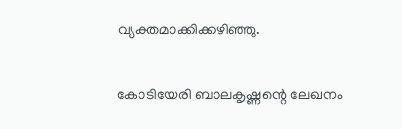വ്യക്തമാക്കിക്കഴിഞ്ഞു.

കോടിയേരി ബാലകൃഷ്ണന്റെ ലേഖനം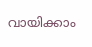വായിക്കാം